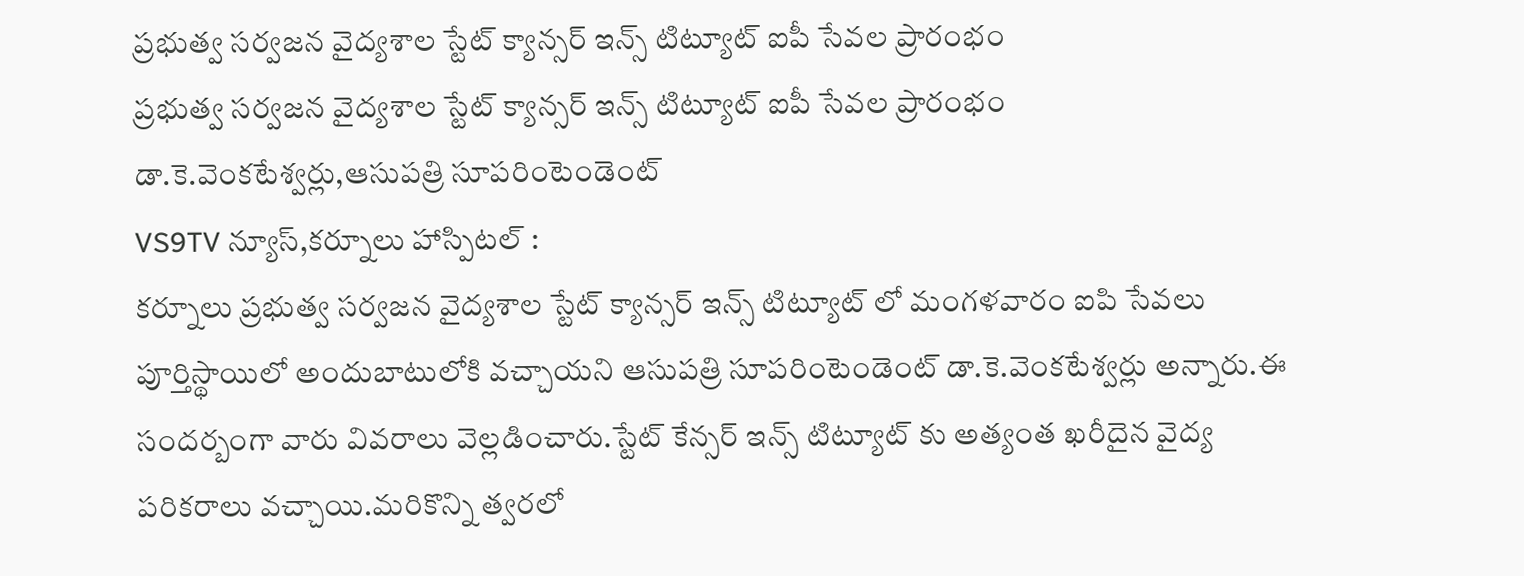ప్రభుత్వ సర్వజన వైద్యశాల స్టేట్ క్యాన్సర్ ఇన్స్ టిట్యూట్ ఐపీ సేవల ప్రారంభం
ప్రభుత్వ సర్వజన వైద్యశాల స్టేట్ క్యాన్సర్ ఇన్స్ టిట్యూట్ ఐపీ సేవల ప్రారంభం
డా.కె.వెంకటేశ్వర్లు,ఆసుపత్రి సూపరింటెండెంట్
VS9TV న్యూస్,కర్నూలు హాస్పిటల్ :
కర్నూలు ప్రభుత్వ సర్వజన వైద్యశాల స్టేట్ క్యాన్సర్ ఇన్స్ టిట్యూట్ లో మంగళవారం ఐపి సేవలు పూర్తిస్థాయిలో అందుబాటులోకి వచ్చాయని ఆసుపత్రి సూపరింటెండెంట్ డా.కె.వెంకటేశ్వర్లు అన్నారు.ఈ సందర్బంగా వారు వివరాలు వెల్లడించారు.స్టేట్ కేన్సర్ ఇన్స్ టిట్యూట్ కు అత్యంత ఖరీదైన వైద్య పరికరాలు వచ్చాయి.మరికొన్ని త్వరలో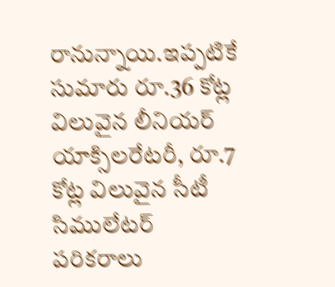రానున్నాయి.ఇప్పటికే సుమారు రూ.36 కోట్ల విలువైన లీనియర్ యాక్సిలరేటరీ, రూ.7 కోట్ల విలువైన సీటీ సిములేటర్ పరికరాలు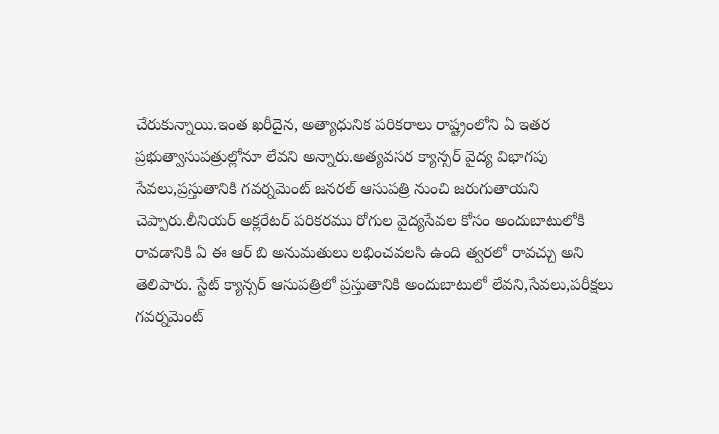చేరుకున్నాయి.ఇంత ఖరీదైన, అత్యాధునిక పరికరాలు రాష్ట్రంలోని ఏ ఇతర ప్రభుత్వాసుపత్రుల్లోనూ లేవని అన్నారు.అత్యవసర క్యాన్సర్ వైద్య విభాగపు సేవలు,ప్రస్తుతానికి గవర్నమెంట్ జనరల్ ఆసుపత్రి నుంచి జరుగుతాయని చెప్పారు.లీనియర్ అక్లరేటర్ పరికరము రోగుల వైద్యసేవల కోసం అందుబాటులోకి రావడానికి ఏ ఈ ఆర్ బి అనుమతులు లభించవలసి ఉంది త్వరలో రావచ్చు అని తెలిపారు. స్టేట్ క్యాన్సర్ ఆసుపత్రిలో ప్రస్తుతానికి అందుబాటులో లేవని,సేవలు,పరీక్షలు గవర్నమెంట్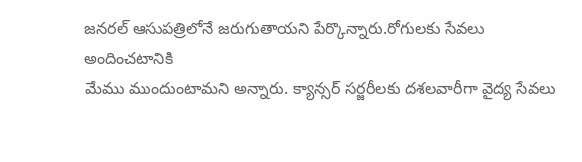జనరల్ ఆసుపత్రిలోనే జరుగుతాయని పేర్కొన్నారు.రోగులకు సేవలు అందించటానికి
మేము ముందుంటామని అన్నారు. క్యాన్సర్ సర్జరీలకు దశలవారీగా వైద్య సేవలు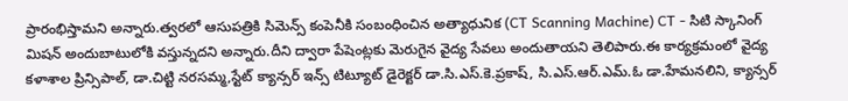ప్రారంభిస్తామని అన్నారు.త్వరలో ఆసుపత్రికి సిమెన్స్ కంపెనీకి సంబంధించిన అత్యాధునిక (CT Scanning Machine) CT - సిటి స్కానింగ్ మిషన్ అందుబాటులోకి వస్తున్నదని అన్నారు.దీని ద్వారా పేషెంట్లకు మెరుగైన వైద్య సేవలు అందుతాయని తెలిపారు.ఈ కార్యక్రమంలో వైద్య కళాశాల ప్రిన్సిపాల్, డా.చిట్టి నరసమ్మ,స్టేట్ క్యాన్సర్ ఇన్స్ టిట్యూట్ డైరెక్టర్ డా.సి.ఎస్.కె.ప్రకాష్, సి.ఎస్.ఆర్.ఎమ్.ఓ డా.హేమనలిని, క్యాన్సర్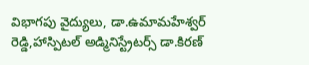విభాగపు వైద్యులు, డా.ఉమామహేశ్వర్ రెడ్డి,హాస్పిటల్ అడ్మినిస్ట్రేటర్స్ డా.కిరణ్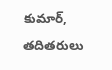కుమార్, తదితరులు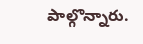పాల్గొన్నారు.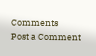Comments
Post a Comment